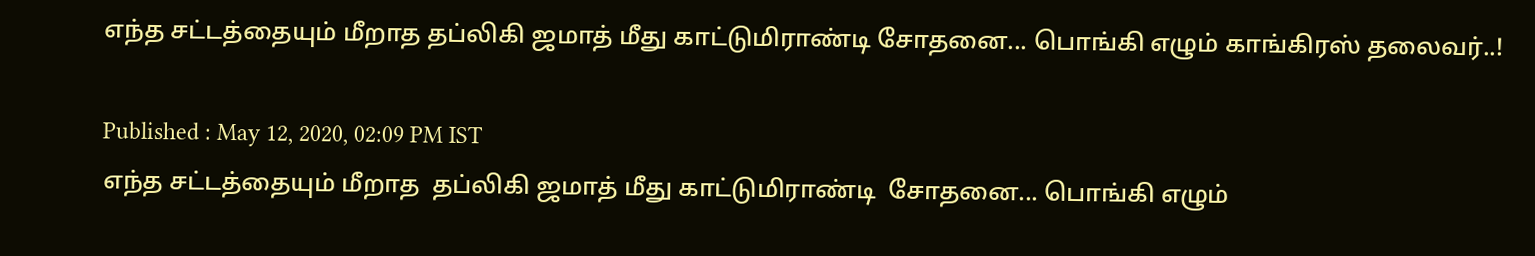எந்த சட்டத்தையும் மீறாத தப்லிகி ஜமாத் மீது காட்டுமிராண்டி சோதனை... பொங்கி எழும் காங்கிரஸ் தலைவர்..!

Published : May 12, 2020, 02:09 PM IST
எந்த சட்டத்தையும் மீறாத  தப்லிகி ஜமாத் மீது காட்டுமிராண்டி  சோதனை... பொங்கி எழும்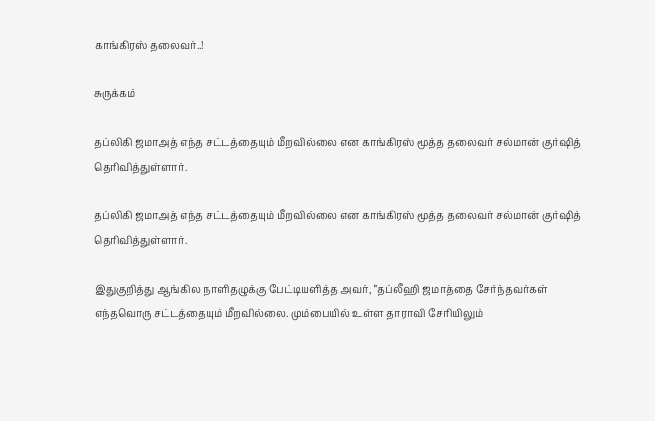காங்கிரஸ் தலைவர்..!

சுருக்கம்

தப்லிகி ஜமாஅத் எந்த சட்டத்தையும் மீறவில்லை என காங்கிரஸ் மூத்த தலைவர் சல்மான் குர்ஷித் தெரிவித்துள்ளார்.

தப்லிகி ஜமாஅத் எந்த சட்டத்தையும் மீறவில்லை என காங்கிரஸ் மூத்த தலைவர் சல்மான் குர்ஷித் தெரிவித்துள்ளார்.

இதுகுறித்து ஆங்கில நாளிதழுக்கு பேட்டியளித்த அவர், ‘’தப்லீஹி ஜமாத்தை சேர்ந்தவர்கள் எந்தவொரு சட்டத்தையும் மீறவில்லை. மும்பையில் உள்ள தாராவி சேரியிலும்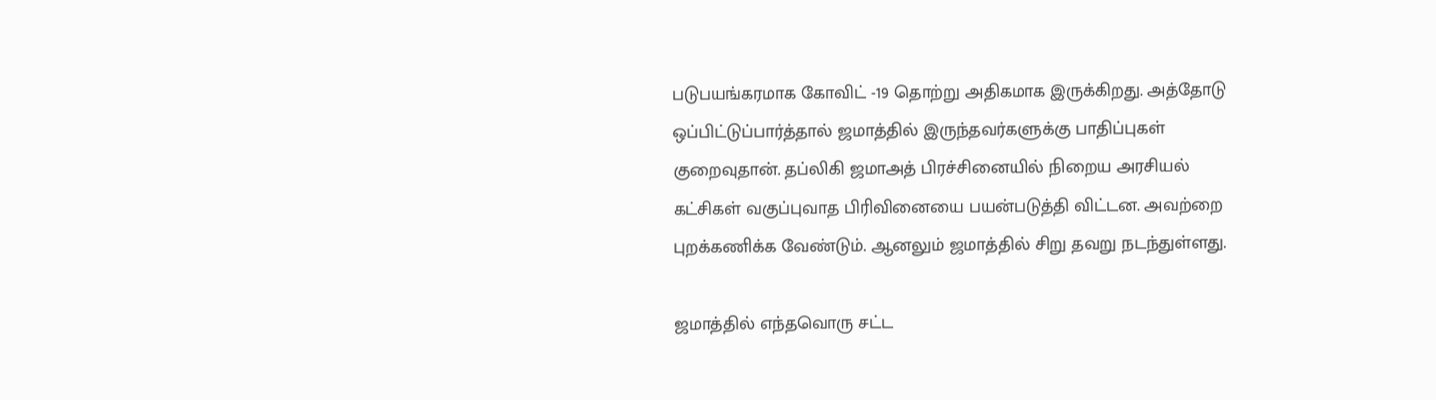படுபயங்கரமாக கோவிட் -19 தொற்று அதிகமாக இருக்கிறது. அத்தோடு ஒப்பிட்டுப்பார்த்தால் ஜமாத்தில் இருந்தவர்களுக்கு பாதிப்புகள் குறைவுதான். தப்லிகி ஜமாஅத் பிரச்சினையில் நிறைய அரசியல் கட்சிகள் வகுப்புவாத பிரிவினையை பயன்படுத்தி விட்டன. அவற்றை புறக்கணிக்க வேண்டும். ஆனலும் ஜமாத்தில் சிறு தவறு நடந்துள்ளது.

ஜமாத்தில் எந்தவொரு சட்ட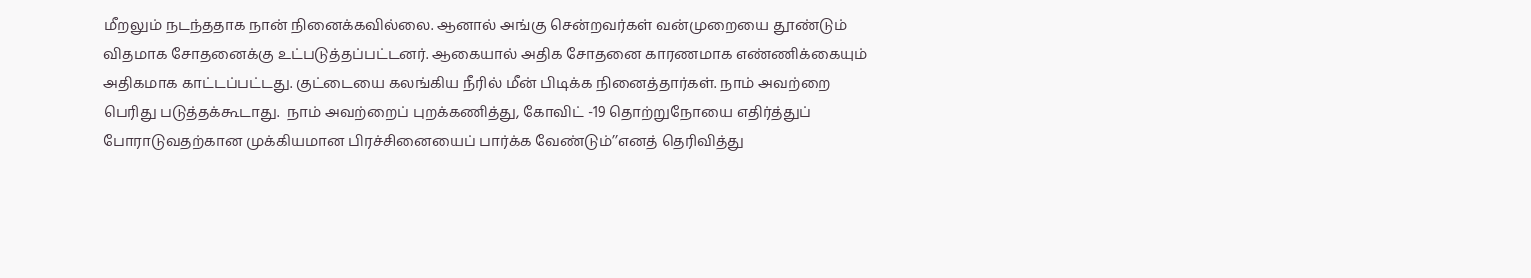மீறலும் நடந்ததாக நான் நினைக்கவில்லை. ஆனால் அங்கு சென்றவர்கள் வன்முறையை தூண்டும் விதமாக சோதனைக்கு உட்படுத்தப்பட்டனர். ஆகையால் அதிக சோதனை காரணமாக எண்ணிக்கையும் அதிகமாக காட்டப்பட்டது. குட்டையை கலங்கிய நீரில் மீன் பிடிக்க நினைத்தார்கள். நாம் அவற்றை பெரிது படுத்தக்கூடாது.  நாம் அவற்றைப் புறக்கணித்து, கோவிட் -19 தொற்றுநோயை எதிர்த்துப் போராடுவதற்கான முக்கியமான பிரச்சினையைப் பார்க்க வேண்டும்’’எனத் தெரிவித்து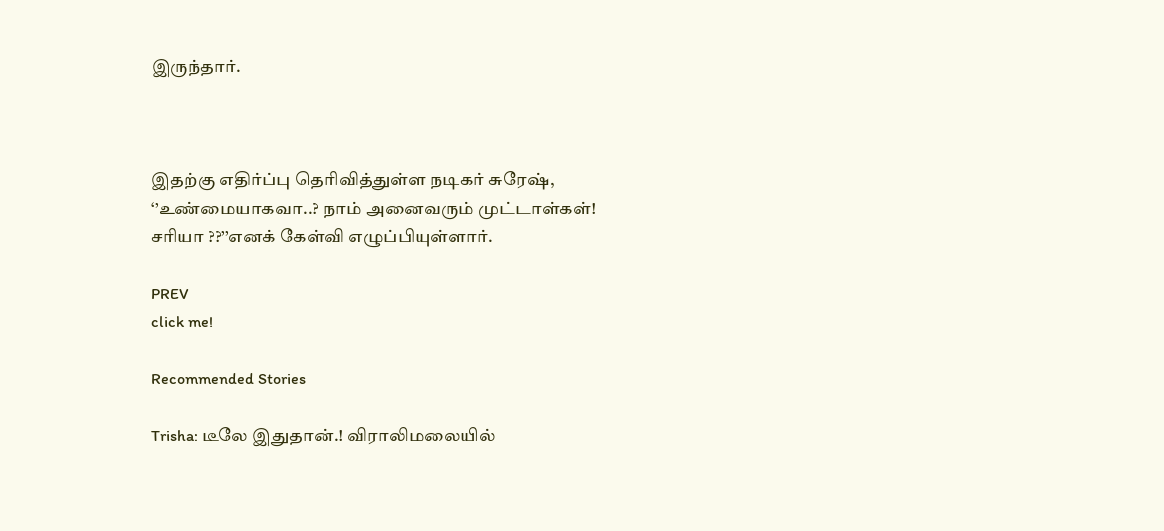இருந்தார்.



இதற்கு எதிர்ப்பு தெரிவித்துள்ள நடிகர் சுரேஷ், ‘’உண்மையாகவா..? நாம் அனைவரும் முட்டாள்கள்! சரியா ??’’எனக் கேள்வி எழுப்பியுள்ளார்.

PREV
click me!

Recommended Stories

Trisha: டீலே இதுதான்.! விராலிமலையில்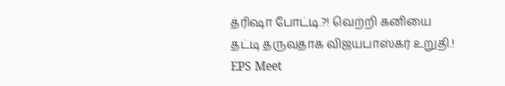த்ரிஷா போட்டி.?! வெற்றி கனியை தட்டி தருவதாக விஜயபாஸ்கர் உறுதி.!
EPS Meet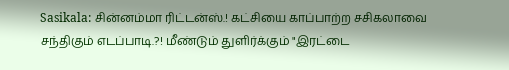Sasikala: சின்னம்மா ரிட்டன்ஸ்.! கட்சியை காப்பாற்ற சசிகலாவை சந்திகும் எடப்பாடி.?! மீண்டும் துளிர்க்கும் "இரட்டை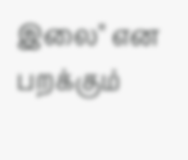இலை" என பறக்கும்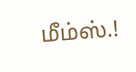மீம்ஸ்.!